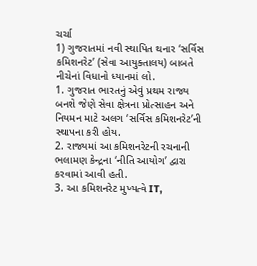ચર્ચા
1) ગુજરાતમાં નવી સ્થાપિત થનાર ‘સર્વિસ કમિશનરેટ’ (સેવા આયુક્તાલય) બાબતે નીચેનાં વિધાનો ધ્યાનમાં લો.
1. ગુજરાત ભારતનું એવું પ્રથમ રાજ્ય બનશે જેણે સેવા ક્ષેત્રના પ્રોત્સાહન અને નિયમન માટે અલગ ‘સર્વિસ કમિશનરેટ’ની સ્થાપના કરી હોય.
2. રાજ્યમાં આ કમિશનરેટની રચનાની ભલામણ કેન્દ્રના ‘નીતિ આયોગ’ દ્વારા કરવામાં આવી હતી.
3. આ કમિશનરેટ મુખ્યત્વે IT,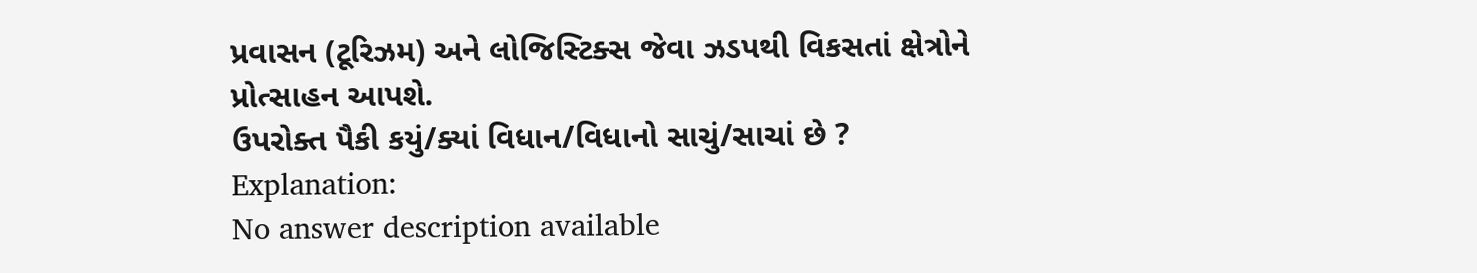પ્રવાસન (ટૂરિઝમ) અને લોજિસ્ટિક્સ જેવા ઝડપથી વિકસતાં ક્ષેત્રોને પ્રોત્સાહન આપશે.
ઉપરોક્ત પૈકી કયું/ક્યાં વિધાન/વિધાનો સાચું/સાચાં છે ?
Explanation:
No answer description available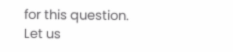for this question.
Let us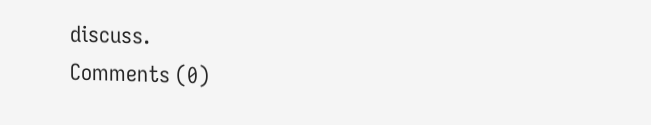discuss.
Comments (0)